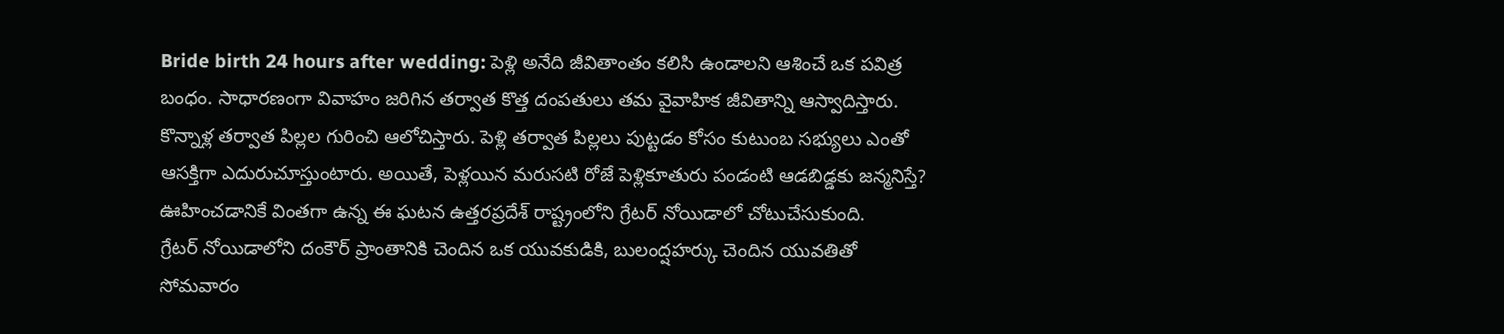Bride birth 24 hours after wedding: పెళ్లి అనేది జీవితాంతం కలిసి ఉండాలని ఆశించే ఒక పవిత్ర బంధం. సాధారణంగా వివాహం జరిగిన తర్వాత కొత్త దంపతులు తమ వైవాహిక జీవితాన్ని ఆస్వాదిస్తారు. కొన్నాళ్ల తర్వాత పిల్లల గురించి ఆలోచిస్తారు. పెళ్లి తర్వాత పిల్లలు పుట్టడం కోసం కుటుంబ సభ్యులు ఎంతో ఆసక్తిగా ఎదురుచూస్తుంటారు. అయితే, పెళ్లయిన మరుసటి రోజే పెళ్లికూతురు పండంటి ఆడబిడ్డకు జన్మనిస్తే? ఊహించడానికే వింతగా ఉన్న ఈ ఘటన ఉత్తరప్రదేశ్ రాష్ట్రంలోని గ్రేటర్ నోయిడాలో చోటుచేసుకుంది.
గ్రేటర్ నోయిడాలోని దంకౌర్ ప్రాంతానికి చెందిన ఒక యువకుడికి, బులంద్షహర్కు చెందిన యువతితో సోమవారం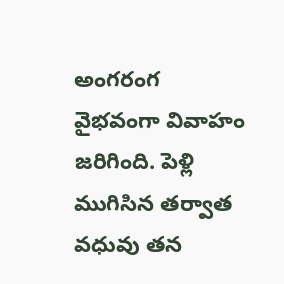అంగరంగ వైభవంగా వివాహం జరిగింది. పెళ్లి ముగిసిన తర్వాత వధువు తన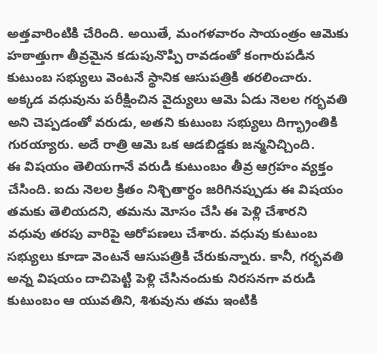అత్తవారింటికి చేరింది. అయితే, మంగళవారం సాయంత్రం ఆమెకు హఠాత్తుగా తీవ్రమైన కడుపునొప్పి రావడంతో కంగారుపడిన కుటుంబ సభ్యులు వెంటనే స్థానిక ఆసుపత్రికి తరలించారు. అక్కడ వధువును పరీక్షించిన వైద్యులు ఆమె ఏడు నెలల గర్భవతి అని చెప్పడంతో వరుడు, అతని కుటుంబ సభ్యులు దిగ్భ్రాంతికి గురయ్యారు. అదే రాత్రి ఆమె ఒక ఆడబిడ్డకు జన్మనిచ్చింది.
ఈ విషయం తెలియగానే వరుడి కుటుంబం తీవ్ర ఆగ్రహం వ్యక్తం చేసింది. ఐదు నెలల క్రితం నిశ్చితార్థం జరిగినప్పుడు ఈ విషయం తమకు తెలియదని, తమను మోసం చేసి ఈ పెళ్లి చేశారని వధువు తరపు వారిపై ఆరోపణలు చేశారు. వధువు కుటుంబ సభ్యులు కూడా వెంటనే ఆసుపత్రికి చేరుకున్నారు. కానీ, గర్భవతి అన్న విషయం దాచిపెట్టి పెళ్లి చేసినందుకు నిరసనగా వరుడి కుటుంబం ఆ యువతిని, శిశువును తమ ఇంటికి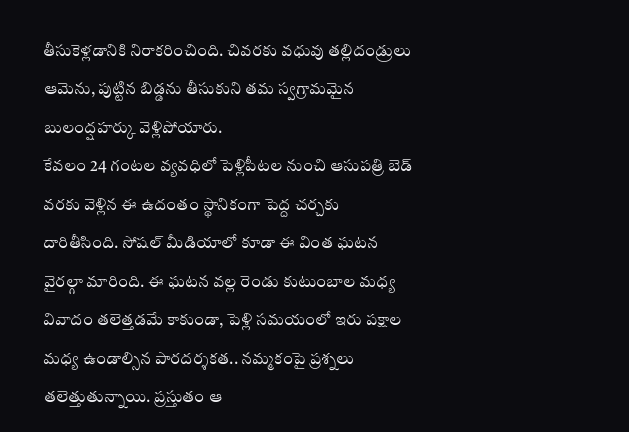తీసుకెళ్లడానికి నిరాకరించింది. చివరకు వధువు తల్లిదండ్రులు ఆమెను, పుట్టిన బిడ్డను తీసుకుని తమ స్వగ్రామమైన బులంద్షహర్కు వెళ్లిపోయారు.
కేవలం 24 గంటల వ్యవధిలో పెళ్లిపీటల నుంచి ఆసుపత్రి బెడ్ వరకు వెళ్లిన ఈ ఉదంతం స్థానికంగా పెద్ద చర్చకు దారితీసింది. సోషల్ మీడియాలో కూడా ఈ వింత ఘటన వైరల్గా మారింది. ఈ ఘటన వల్ల రెండు కుటుంబాల మధ్య వివాదం తలెత్తడమే కాకుండా, పెళ్లి సమయంలో ఇరు పక్షాల మధ్య ఉండాల్సిన పారదర్శకత.. నమ్మకంపై ప్రశ్నలు తలెత్తుతున్నాయి. ప్రస్తుతం ఆ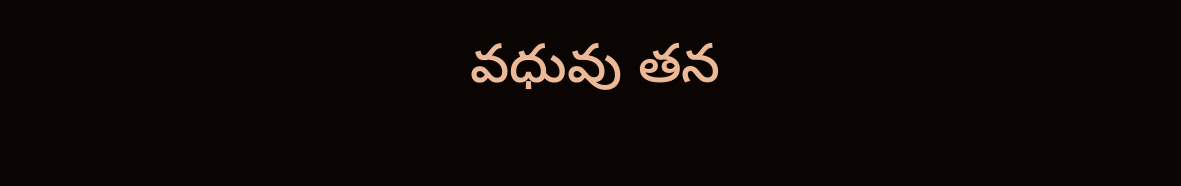వధువు తన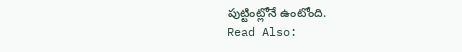పుట్టింట్లోనే ఉంటోంది.
Read Also: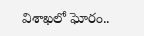విశాఖలో ఘోరం..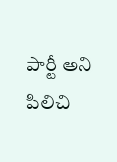పార్టీ అని పిలిచి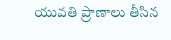యువతి ప్రాణాలు తీసిన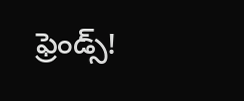ఫ్రెండ్స్!